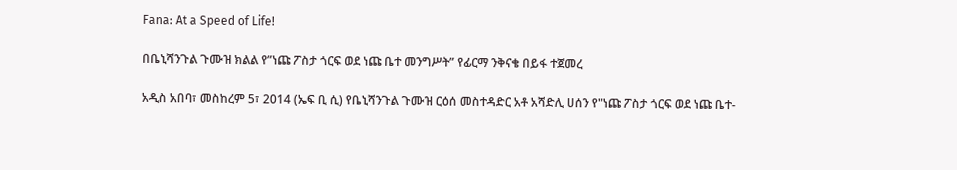Fana: At a Speed of Life!

በቤኒሻንጉል ጉሙዝ ክልል የ”ነጩ ፖስታ ጎርፍ ወደ ነጩ ቤተ መንግሥት” የፊርማ ንቅናቄ በይፋ ተጀመረ

አዲስ አበባ፣ መስከረም 5፣ 2014 (ኤፍ ቢ ሲ) የቤኒሻንጉል ጉሙዝ ርዕሰ መስተዳድር አቶ አሻድሊ ሀሰን የ"ነጩ ፖስታ ጎርፍ ወደ ነጩ ቤተ-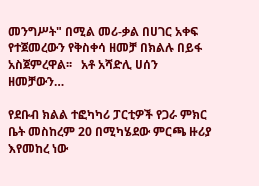መንግሥት" በሚል መሪ-ቃል በሀገር አቀፍ የተጀመረውን የቅስቀሳ ዘመቻ በክልሉ በይፋ አስጀምረዋል፡፡   አቶ አሻድሊ ሀሰን ዘመቻውን…

የደቡብ ክልል ተፎካካሪ ፓርቲዎች የጋራ ምክር ቤት መስከረም 20 በሚካሄደው ምርጫ ዙሪያ እየመከረ ነው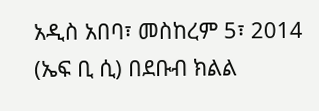አዲስ አበባ፣ መስከረም 5፣ 2014 (ኤፍ ቢ ሲ) በደቡብ ክልል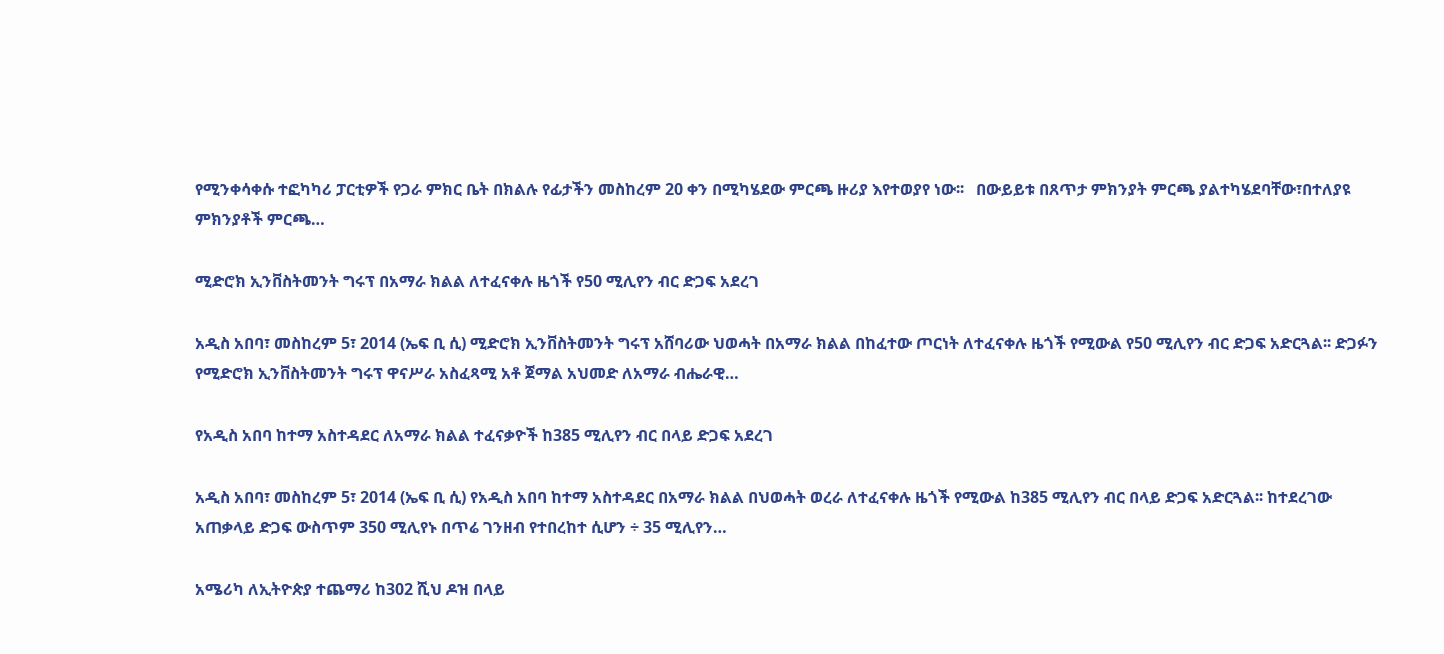የሚንቀሳቀሱ ተፎካካሪ ፓርቲዎች የጋራ ምክር ቤት በክልሉ የፊታችን መስከረም 20 ቀን በሚካሄደው ምርጫ ዙሪያ እየተወያየ ነው፡፡   በውይይቱ በጸጥታ ምክንያት ምርጫ ያልተካሄደባቸው፣በተለያዩ ምክንያቶች ምርጫ…

ሚድሮክ ኢንቨስትመንት ግሩፕ በአማራ ክልል ለተፈናቀሉ ዜጎች የ50 ሚሊየን ብር ድጋፍ አደረገ

አዲስ አበባ፣ መስከረም 5፣ 2014 (ኤፍ ቢ ሲ) ሚድሮክ ኢንቨስትመንት ግሩፕ አሸባሪው ህወሓት በአማራ ክልል በከፈተው ጦርነት ለተፈናቀሉ ዜጎች የሚውል የ50 ሚሊየን ብር ድጋፍ አድርጓል፡፡ ድጋፉን የሚድሮክ ኢንቨስትመንት ግሩፕ ዋናሥራ አስፈጻሚ አቶ ጀማል አህመድ ለአማራ ብሔራዊ…

የአዲስ አበባ ከተማ አስተዳደር ለአማራ ክልል ተፈናቃዮች ከ385 ሚሊየን ብር በላይ ድጋፍ አደረገ

አዲስ አበባ፣ መስከረም 5፣ 2014 (ኤፍ ቢ ሲ) የአዲስ አበባ ከተማ አስተዳደር በአማራ ክልል በህወሓት ወረራ ለተፈናቀሉ ዜጎች የሚውል ከ385 ሚሊየን ብር በላይ ድጋፍ አድርጓል፡፡ ከተደረገው አጠቃላይ ድጋፍ ውስጥም 350 ሚሊየኑ በጥሬ ገንዘብ የተበረከተ ሲሆን ÷ 35 ሚሊየን…

አሜሪካ ለኢትዮጵያ ተጨማሪ ከ302 ሺህ ዶዝ በላይ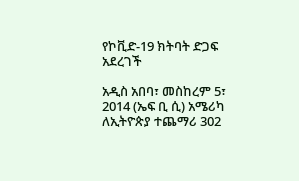የኮቪድ-19 ክትባት ድጋፍ አደረገች

አዲስ አበባ፣ መስከረም 5፣ 2014 (ኤፍ ቢ ሲ) አሜሪካ ለኢትዮጵያ ተጨማሪ 302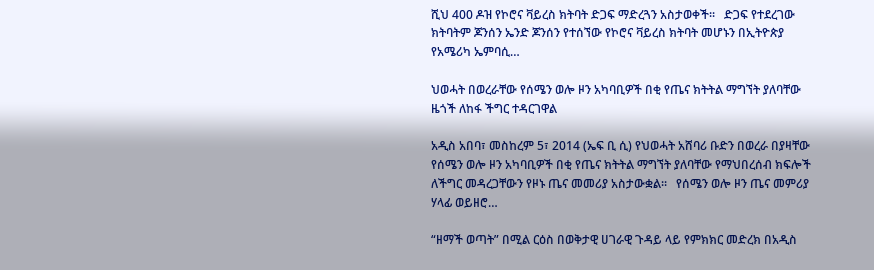ሺህ 400 ዶዝ የኮሮና ቫይረስ ክትባት ድጋፍ ማድረጓን አስታወቀች፡፡   ድጋፍ የተደረገው ክትባትም ጆንሰን ኤንድ ጆንሰን የተሰኘው የኮሮና ቫይረስ ክትባት መሆኑን በኢትዮጵያ የአሜሪካ ኤምባሲ…

ህወሓት በወረራቸው የሰሜን ወሎ ዞን አካባቢዎች በቂ የጤና ክትትል ማግኘት ያለባቸው ዜጎች ለከፋ ችግር ተዳርገዋል

አዲስ አበባ፣ መስከረም 5፣ 2014 (ኤፍ ቢ ሲ) የህወሓት አሸባሪ ቡድን በወረራ በያዛቸው የሰሜን ወሎ ዞን አካባቢዎች በቂ የጤና ክትትል ማግኘት ያለባቸው የማህበረሰብ ክፍሎች ለችግር መዳረጋቸውን የዞኑ ጤና መመሪያ አስታውቋል፡፡   የሰሜን ወሎ ዞን ጤና መምሪያ ሃላፊ ወይዘሮ…

“ዘማች ወጣት” በሚል ርዕስ በወቅታዊ ሀገራዊ ጉዳይ ላይ የምክክር መድረክ በአዲስ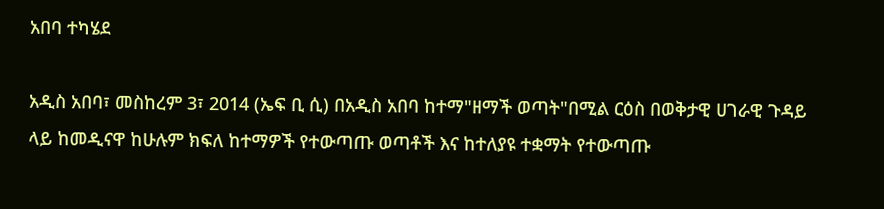አበባ ተካሄደ

አዲስ አበባ፣ መስከረም 3፣ 2014 (ኤፍ ቢ ሲ) በአዲስ አበባ ከተማ"ዘማች ወጣት"በሚል ርዕስ በወቅታዊ ሀገራዊ ጉዳይ ላይ ከመዲናዋ ከሁሉም ክፍለ ከተማዎች የተውጣጡ ወጣቶች እና ከተለያዩ ተቋማት የተውጣጡ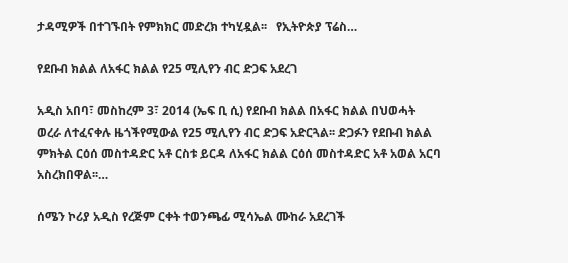ታዳሚዎች በተገኙበት የምክክር መድረክ ተካሂዷል፡፡   የኢትዮጵያ ፕሬስ…

የደቡብ ክልል ለአፋር ክልል የ25 ሚሊየን ብር ድጋፍ አደረገ

አዲስ አበባ፣ መስከረም 3፣ 2014 (ኤፍ ቢ ሲ) የደቡብ ክልል በአፋር ክልል በህወሓት ወረራ ለተፈናቀሉ ዜጎችየሚውል የ25 ሚሊየን ብር ድጋፍ አድርጓል፡፡ ድጋፉን የደቡብ ክልል ምክትል ርዕሰ መስተዳድር አቶ ርስቱ ይርዳ ለአፋር ክልል ርዕሰ መስተዳድር አቶ አወል አርባ አስረክበዋል፡፡…

ሰሜን ኮሪያ አዲስ የረጅም ርቀት ተወንጫፊ ሚሳኤል ሙከራ አደረገች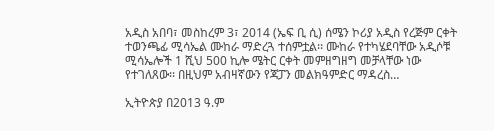አዲስ አበባ፣ መስከረም 3፣ 2014 (ኤፍ ቢ ሲ) ሰሜን ኮሪያ አዲስ የረጅም ርቀት ተወንጫፊ ሚሳኤል ሙከራ ማድረጓ ተሰምቷል፡፡ ሙከራ የተካሄደባቸው አዲሶቹ ሚሳኤሎች 1 ሺህ 500 ኪሎ ሜትር ርቀት መምዘግዘግ መቻላቸው ነው የተገለጸው፡፡ በዚህም አብዛኛውን የጃፓን መልክዓምድር ማዳረስ…

ኢትዮጵያ በ2013 ዓ.ም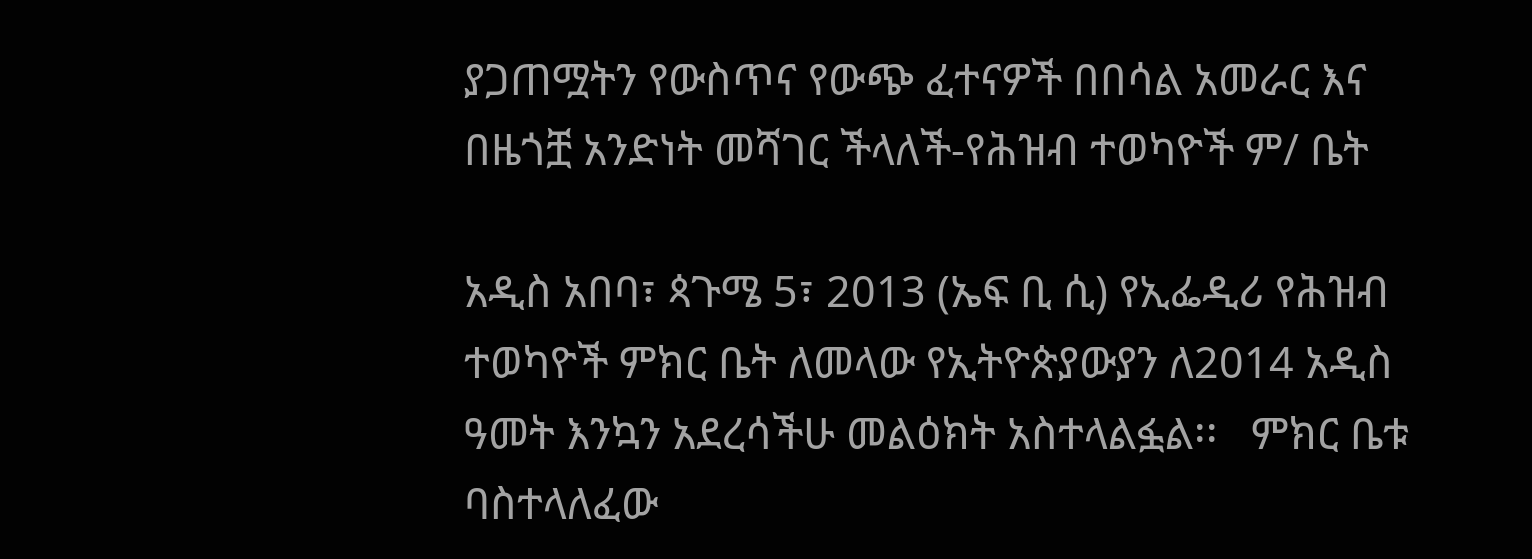ያጋጠሟትን የውስጥና የውጭ ፈተናዎች በበሳል አመራር እና በዜጎቿ አንድነት መሻገር ችላለች-የሕዝብ ተወካዮች ም/ ቤት

አዲስ አበባ፣ ጳጉሜ 5፣ 2013 (ኤፍ ቢ ሲ) የኢፌዲሪ የሕዝብ ተወካዮች ምክር ቤት ለመላው የኢትዮጵያውያን ለ2014 አዲስ ዓመት እንኳን አደረሳችሁ መልዕክት አስተላልፏል፡፡   ምክር ቤቱ ባስተላለፈው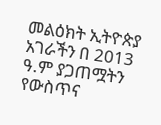መልዕክት ኢትዮጵያ አገራችን በ 2013 ዓ.ም ያጋጠሟትን የውስጥና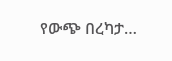የውጭ በረካታ…